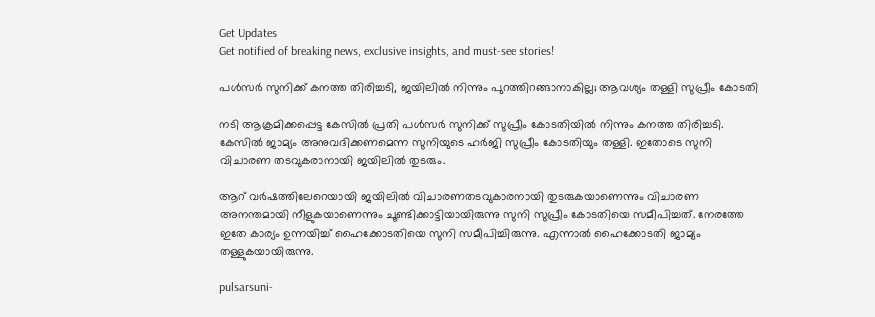Get Updates
Get notified of breaking news, exclusive insights, and must-see stories!

പൾസർ സുനിക്ക് കനത്ത തിരിച്ചടി, ജയിലിൽ നിന്നും പുറത്തിറങ്ങാനാകില്ല; ആവശ്യം തള്ളി സുപ്രീം കോടതി

നടി ആക്രമിക്കപ്പെട്ട കേസിൽ പ്രതി പൾസർ സുനിക്ക് സുപ്രീം കോടതിയിൽ നിന്നും കനത്ത തിരിച്ചടി. കേസിൽ ജാമ്യം അനുവദിക്കണമെന്ന സുനിയുടെ ഹർജി സുപ്രീം കോടതിയും തള്ളി. ഇതോടെ സുനി വിചാരണ തടവുകരാനായി ജയിലിൽ തുടരും.

ആറ് വർഷത്തിലേറെയായി ജയിലിൽ വിചാരണതടവുകാരനായി തുടരുകയാണെന്നും വിചാരണ അനന്തമായി നീളുകയാണെന്നും ചൂണ്ടിക്കാട്ടിയായിരുന്നു സുനി സുപ്രീം കോടതിയെ സമീപിച്ചത്. നേരത്തേ ഇതേ കാര്യം ഉന്നയിച്ച് ഹൈക്കോടതിയെ സുനി സമീപിച്ചിരുന്നു. എന്നാൽ ഹൈക്കോടതി ജാമ്യം തള്ളുകയായിരുന്നു.

pulsarsuni-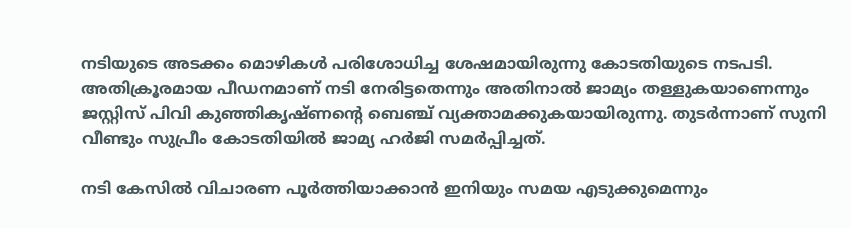നടിയുടെ അടക്കം മൊഴികൾ പരിശോധിച്ച ശേഷമായിരുന്നു കോടതിയുടെ നടപടി. അതിക്രൂരമായ പീഡനമാണ് നടി നേരിട്ടതെന്നും അതിനാൽ ജാമ്യം തള്ളുകയാണെന്നും ജസ്റ്റിസ് പിവി കുഞ്ഞികൃഷ്ണന്റെ ബെഞ്ച് വ്യക്താമക്കുകയായിരുന്നു. തുടർന്നാണ് സുനി വീണ്ടും സുപ്രീം കോടതിയിൽ ജാമ്യ ഹർജി സമർപ്പിച്ചത്.

നടി കേസിൽ വിചാരണ പൂർത്തിയാക്കാൻ ഇനിയും സമയ എടുക്കുമെന്നും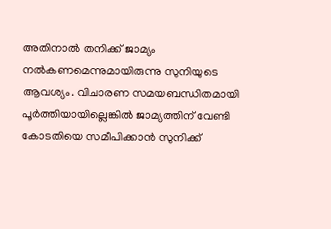അതിനാൽ തനിക്ക് ജാമ്യം നൽകണമെന്നുമായിരുന്നു സുനിയുടെ ആവശ്യം. വിചാരണ സമയബന്ധിതമായി പൂര്‍ത്തിയായില്ലെങ്കില്‍ ജാമ്യത്തിന് വേണ്ടി കോടതിയെ സമീപിക്കാന്‍ സുനിക്ക്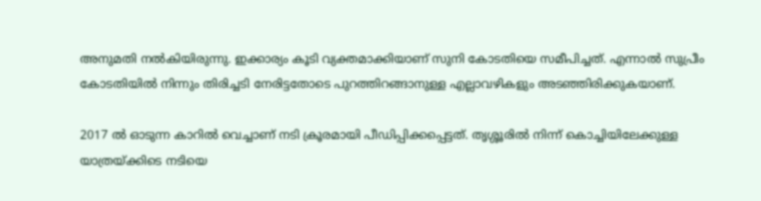അനുമതി നൽകിയിരുന്നു. ഇക്കാര്യം കൂടി വ്യക്തമാക്കിയാണ് സുനി കോടതിയെ സമീപിച്ചത്. എന്നാൽ സുപ്രീം കോടതിയിൽ നിന്നും തിരിച്ചടി നേരിട്ടതോടെ പുറത്തിറങ്ങാനുള്ള എല്ലാവഴികളും അടഞ്ഞിരിക്കുകയാണ്.

2017 ൽ ഓടുന്ന കാറിൽ വെച്ചാണ് നടി ക്രൂരമായി പീഡിപ്പിക്കപ്പെട്ടത്. തൃശ്ശൂരിൽ നിന്ന് കൊച്ചിയിലേക്കുള്ള യാത്രയ്ക്കിടെ നടിയെ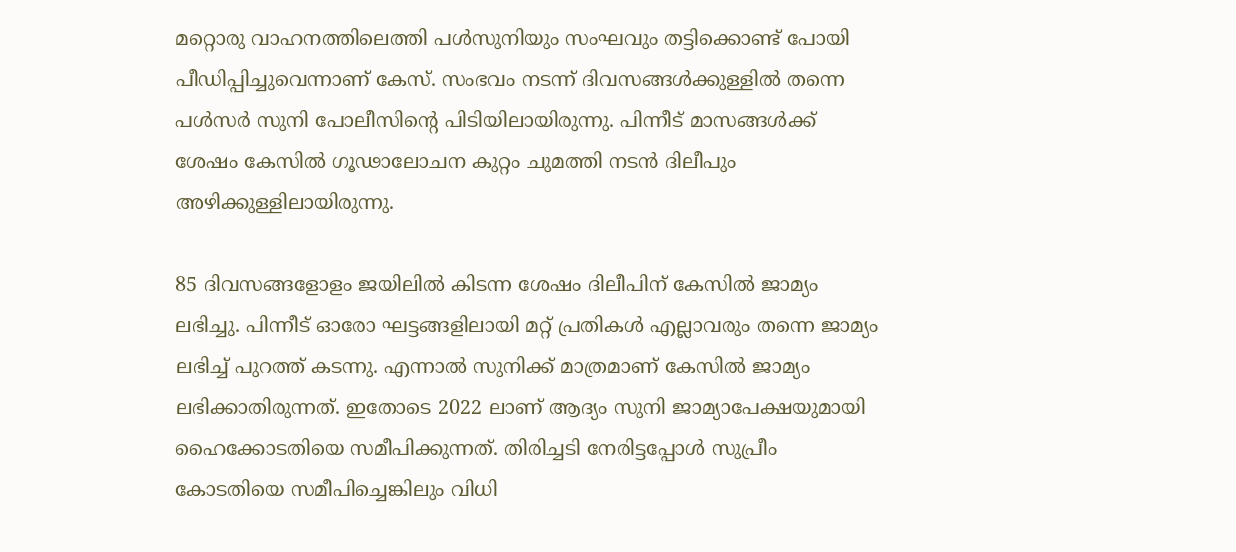മറ്റൊരു വാഹനത്തിലെത്തി പൾസുനിയും സംഘവും തട്ടിക്കൊണ്ട് പോയി പീഡിപ്പിച്ചുവെന്നാണ് കേസ്. സംഭവം നടന്ന് ദിവസങ്ങൾക്കുള്ളിൽ തന്നെ പൾസർ സുനി പോലീസിന്റെ പിടിയിലായിരുന്നു. പിന്നീട് മാസങ്ങൾക്ക് ശേഷം കേസിൽ ഗൂഢാലോചന കുറ്റം ചുമത്തി നടൻ ദിലീപും അഴിക്കുള്ളിലായിരുന്നു.

85 ദിവസങ്ങളോളം ജയിലിൽ കിടന്ന ശേഷം ദിലീപിന് കേസിൽ ജാമ്യം ലഭിച്ചു. പിന്നീട് ഓരോ ഘട്ടങ്ങളിലായി മറ്റ് പ്രതികൾ എല്ലാവരും തന്നെ ജാമ്യം ലഭിച്ച് പുറത്ത് കടന്നു. എന്നാൽ സുനിക്ക് മാത്രമാണ് കേസിൽ ജാമ്യം ലഭിക്കാതിരുന്നത്. ഇതോടെ 2022 ലാണ് ആദ്യം സുനി ജാമ്യാപേക്ഷയുമായി ഹൈക്കോടതിയെ സമീപിക്കുന്നത്. തിരിച്ചടി നേരിട്ടപ്പോൾ സുപ്രീം കോടതിയെ സമീപിച്ചെങ്കിലും വിധി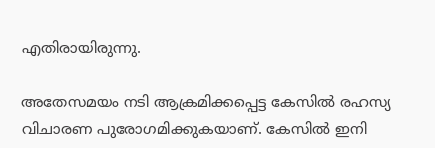എതിരായിരുന്നു.

അതേസമയം നടി ആക്രമിക്കപ്പെട്ട കേസിൽ രഹസ്യ വിചാരണ പുരോഗമിക്കുകയാണ്. കേസിൽ ഇനി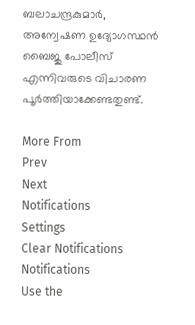ബലാചന്ദ്രകുമാർ, അന്വേഷണ ഉദ്യോഗസ്ഥൻ ബൈജു പോലീസ് എന്നിവരുടെ വിചാരണ പൂർത്തിയാക്കേണ്ടതുണ്ട്.

More From
Prev
Next
Notifications
Settings
Clear Notifications
Notifications
Use the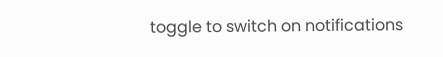toggle to switch on notifications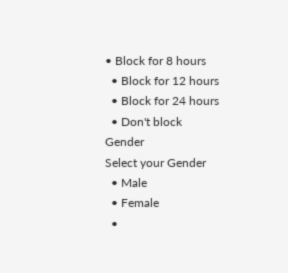• Block for 8 hours
  • Block for 12 hours
  • Block for 24 hours
  • Don't block
Gender
Select your Gender
  • Male
  • Female
  •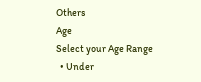Others
Age
Select your Age Range
  • Under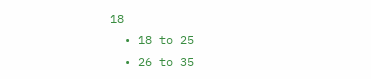18
  • 18 to 25
  • 26 to 35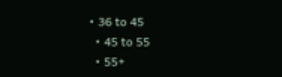• 36 to 45
  • 45 to 55
  • 55+